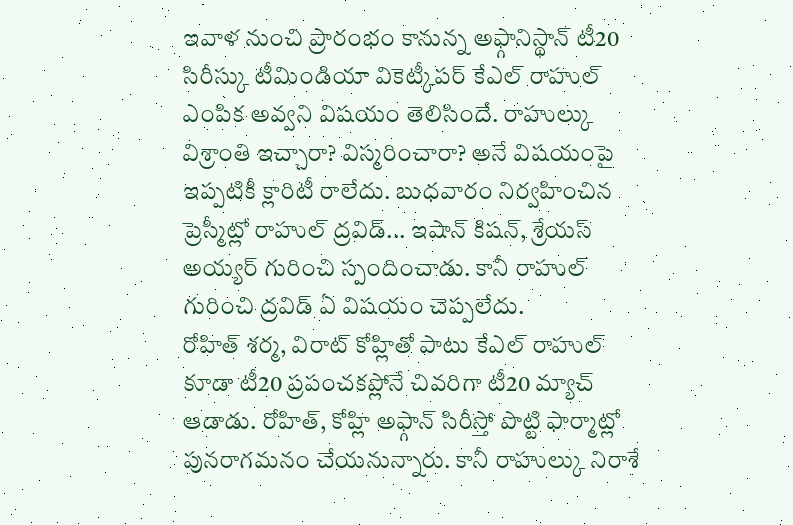ఇవాళ నుంచి ప్రారంభం కానున్న అఫ్గానిస్థాన్ టీ20 సిరీస్కు టీమిండియా వికెట్కీపర్ కేఎల్ రాహుల్ ఎంపిక అవ్వని విషయం తెలిసిందే. రాహుల్కు విశ్రాంతి ఇచ్చారా? విస్మరించారా? అనే విషయంపై ఇప్పటికీ క్లారిటీ రాలేదు. బుధవారం నిర్వహించిన ప్రెస్మీట్లో రాహుల్ ద్రవిడ్... ఇషాన్ కిషన్, శ్రేయస్ అయ్యర్ గురించి స్పందించాడు. కానీ రాహుల్ గురించి ద్రవిడ్ ఏ విషయం చెప్పలేదు.
రోహిత్ శర్మ, విరాట్ కోహ్లితో పాటు కేఎల్ రాహుల్ కూడా టీ20 ప్రపంచకప్లోనే చివరిగా టీ20 మ్యాచ్ ఆడాడు. రోహిత్, కోహ్లి అఫ్గాన్ సిరీస్తో పొట్టి ఫార్మాట్లో పునరాగమనం చేయనున్నారు. కానీ రాహుల్కు నిరాశే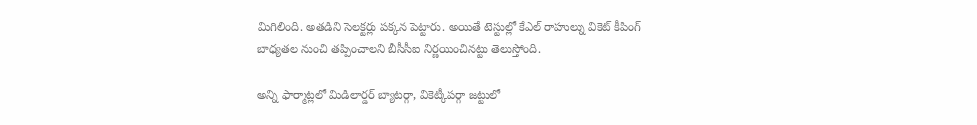మిగిలింది. అతడిని సెలక్టర్లు పక్కన పెట్టారు. అయితే టెస్టుల్లో కేఎల్ రాహుల్ను వికెట్ కీపింగ్ బాధ్యతల నుంచి తప్పించాలని బీసీసీఐ నిర్ణయించినట్టు తెలుస్తోంది.

అన్ని ఫార్మాట్లలో మిడిలార్డర్ బ్యాటర్గా, వికెట్కీపర్గా జట్టులో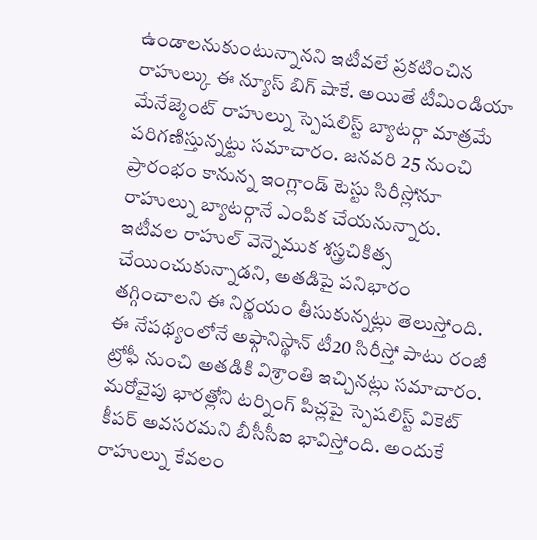ఉండాలనుకుంటున్నానని ఇటీవలే ప్రకటించిన రాహుల్కు ఈ న్యూస్ బిగ్ షాకే. అయితే టీమిండియా మేనేజ్మెంట్ రాహుల్ను స్పెషలిస్ట్ బ్యాటర్గా మాత్రమే పరిగణిస్తున్నట్టు సమాచారం. జనవరి 25 నుంచి ప్రారంభం కానున్న ఇంగ్లాండ్ టెస్టు సిరీస్లోనూ రాహుల్ను బ్యాటర్గానే ఎంపిక చేయనున్నారు.
ఇటీవల రాహుల్ వెన్నెముక శస్త్రచికిత్స చేయించుకున్నాడని, అతడిపై పనిభారం తగ్గించాలని ఈ నిర్ణయం తీసుకున్నట్లు తెలుస్తోంది. ఈ నేపథ్యంలోనే అఫ్గానిస్థాన్ టీ20 సిరీస్తో పాటు రంజీ ట్రోఫీ నుంచి అతడికి విశ్రాంతి ఇచ్చినట్లు సమాచారం. మరోవైపు భారత్లోని టర్నింగ్ పిచ్లపై స్పెషలిస్ట్ వికెట్ కీపర్ అవసరమని బీసీసీఐ భావిస్తోంది. అందుకే రాహుల్ను కేవలం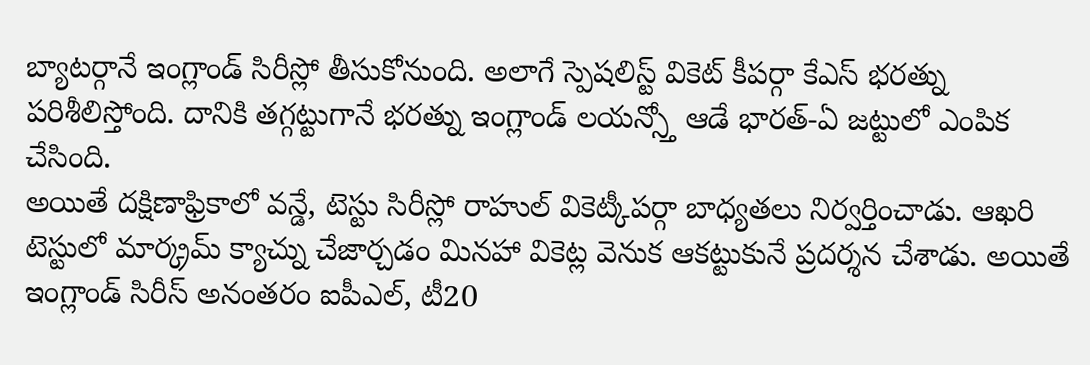బ్యాటర్గానే ఇంగ్లాండ్ సిరీస్లో తీసుకోనుంది. అలాగే స్పెషలిస్ట్ వికెట్ కీపర్గా కేఎస్ భరత్ను పరిశీలిస్తోంది. దానికి తగ్గట్టుగానే భరత్ను ఇంగ్లాండ్ లయన్స్తో ఆడే భారత్-ఏ జట్టులో ఎంపిక చేసింది.
అయితే దక్షిణాఫ్రికాలో వన్డే, టెస్టు సిరీస్లో రాహుల్ వికెట్కీపర్గా బాధ్యతలు నిర్వర్తించాడు. ఆఖరి టెస్టులో మార్క్రమ్ క్యాచ్ను చేజార్చడం మినహా వికెట్ల వెనుక ఆకట్టుకునే ప్రదర్శన చేశాడు. అయితే ఇంగ్లాండ్ సిరీస్ అనంతరం ఐపీఎల్, టీ20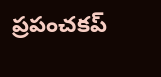ప్రపంచకప్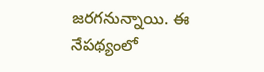జరగనున్నాయి. ఈ నేపథ్యంలో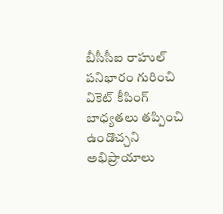బీసీసీఐ రాహుల్ పనిభారం గురించి వికెట్ కీపింగ్ బాధ్యతలు తప్పించి ఉండొచ్చని అభిప్రాయాలు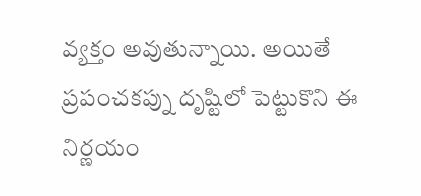వ్యక్తం అవుతున్నాయి. అయితే ప్రపంచకప్ను దృష్టిలో పెట్టుకొని ఈ నిర్ణయం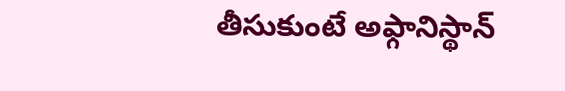తీసుకుంటే అఫ్గానిస్థాన్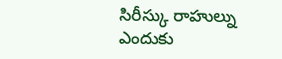సిరీస్కు రాహుల్ను ఎందుకు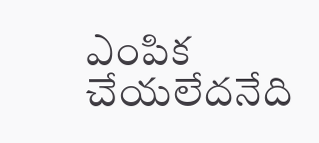ఎంపిక చేయలేదనేది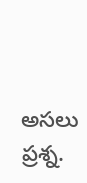అసలు ప్రశ్న.